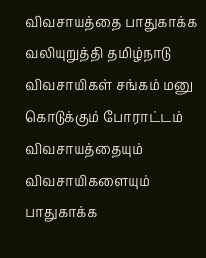விவசாயத்தை பாதுகாக்க வலியுறுத்தி தமிழ்நாடு விவசாயிகள் சங்கம் மனு கொடுக்கும் போராட்டம்
விவசாயத்தையும் விவசாயிகளையும் பாதுகாக்க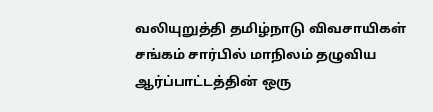வலியுறுத்தி தமிழ்நாடு விவசாயிகள் சங்கம் சார்பில் மாநிலம் தழுவிய ஆர்ப்பாட்டத்தின் ஒரு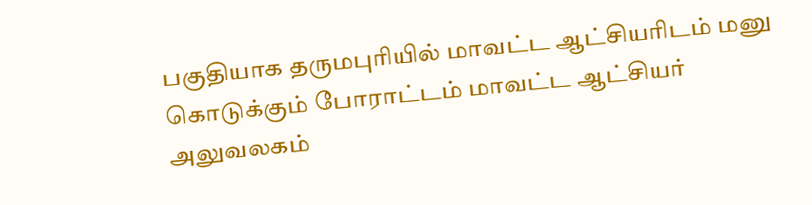பகுதியாக தருமபுரியில் மாவட்ட ஆட்சியரிடம் மனு கொடுக்கும் போராட்டம் மாவட்ட ஆட்சியர் அலுவலகம்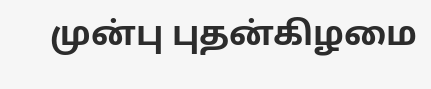முன்பு புதன்கிழமை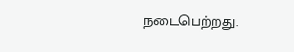நடைபெற்றது.